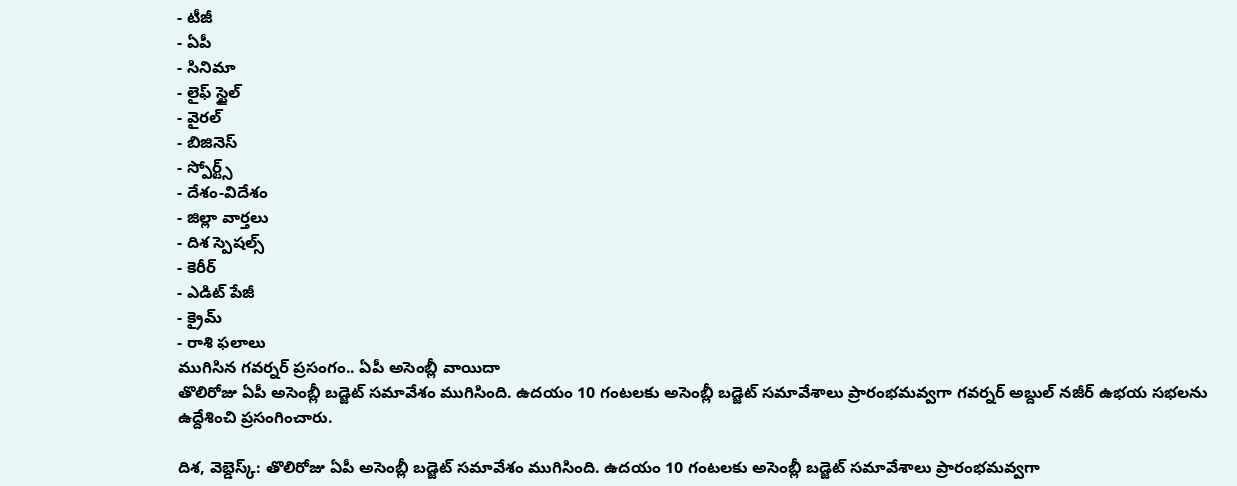- టీజీ
- ఏపీ
- సినిమా
- లైఫ్ స్టైల్
- వైరల్
- బిజినెస్
- స్పోర్ట్స్
- దేశం-విదేశం
- జిల్లా వార్తలు
- దిశ స్పెషల్స్
- కెరీర్
- ఎడిట్ పేజీ
- క్రైమ్
- రాశి ఫలాలు
ముగిసిన గవర్నర్ ప్రసంగం.. ఏపీ అసెంబ్లీ వాయిదా
తొలిరోజు ఏపీ అసెంబ్లీ బడ్జెట్ సమావేశం ముగిసింది. ఉదయం 10 గంటలకు అసెంబ్లీ బడ్జెట్ సమావేశాలు ప్రారంభమవ్వగా గవర్నర్ అబ్దుల్ నజీర్ ఉభయ సభలను ఉద్దేశించి ప్రసంగించారు.

దిశ, వెబ్డెస్క్: తొలిరోజు ఏపీ అసెంబ్లీ బడ్జెట్ సమావేశం ముగిసింది. ఉదయం 10 గంటలకు అసెంబ్లీ బడ్జెట్ సమావేశాలు ప్రారంభమవ్వగా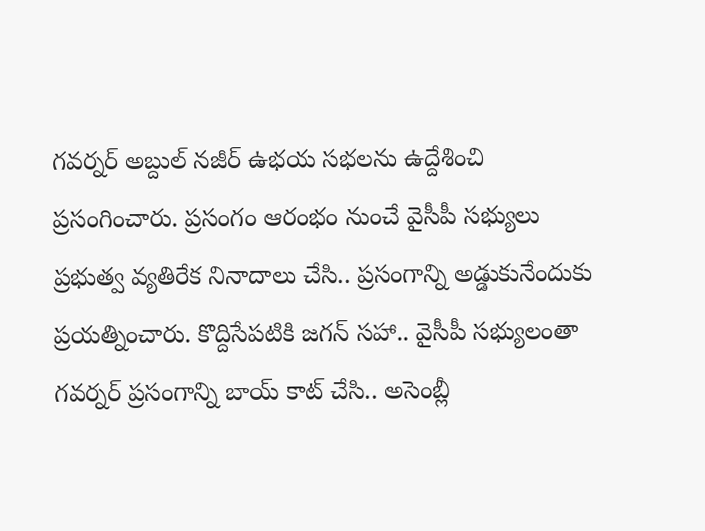గవర్నర్ అబ్దుల్ నజీర్ ఉభయ సభలను ఉద్దేశించి ప్రసంగించారు. ప్రసంగం ఆరంభం నుంచే వైసీపీ సభ్యులు ప్రభుత్వ వ్యతిరేక నినాదాలు చేసి.. ప్రసంగాన్ని అడ్డుకునేందుకు ప్రయత్నించారు. కొద్దిసేపటికి జగన్ సహా.. వైసీపీ సభ్యులంతా గవర్నర్ ప్రసంగాన్ని బాయ్ కాట్ చేసి.. అసెంబ్లీ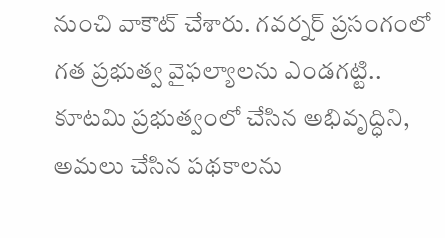నుంచి వాకౌట్ చేశారు. గవర్నర్ ప్రసంగంలో గత ప్రభుత్వ వైఫల్యాలను ఎండగట్టి.. కూటమి ప్రభుత్వంలో చేసిన అభివృద్ధిని, అమలు చేసిన పథకాలను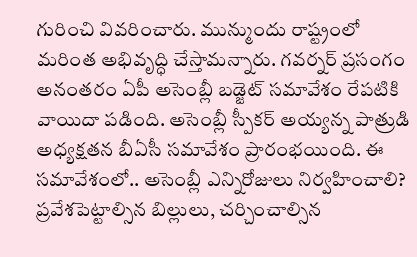గురించి వివరించారు. మున్ముందు రాష్ట్రంలో మరింత అభివృద్ధి చేస్తామన్నారు. గవర్నర్ ప్రసంగం అనంతరం ఏపీ అసెంబ్లీ బడ్జెట్ సమావేశం రేపటికి వాయిదా పడింది. అసెంబ్లీ స్పీకర్ అయ్యన్న పాత్రుడి అధ్యక్షతన బీఏసీ సమావేశం ప్రారంభయింది. ఈ సమావేశంలో.. అసెంబ్లీ ఎన్నిరోజులు నిర్వహించాలి? ప్రవేశపెట్టాల్సిన బిల్లులు, చర్చించాల్సిన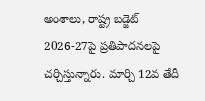అంశాలు, రాష్ట్ర బడ్జెట్ 2026-27పై ప్రతిపాదనలపై చర్చిస్తున్నారు. మార్చి 12వ తేదీ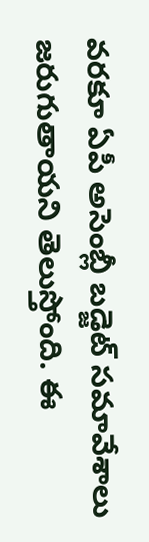వరకూ ఏపీ అసెంబ్లీ బడ్జెట్ సమావేశాలు జరుగుతాయని తెలుస్తోంది. ఈ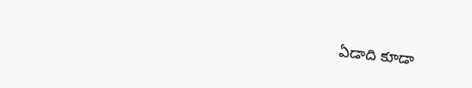ఏడాది కూడా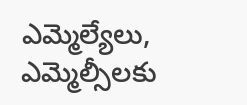ఎమ్మెల్యేలు, ఎమ్మెల్సీలకు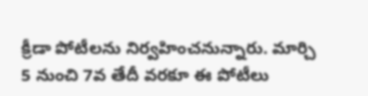క్రీడా పోటీలను నిర్వహించనున్నారు. మార్చి 5 నుంచి 7వ తేదీ వరకూ ఈ పోటీలు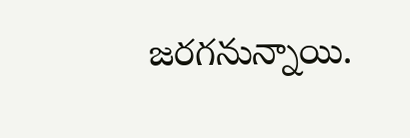జరగనున్నాయి.